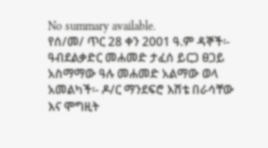No summary available.
የሰ/መ/ ጥር 28 ቀን 2001 ዓ.ም ዳኞች፡- ዓብደልቃድር መሐመድ ታፈሰ ይርጋ ፀጋይ አስማማው ዓሉ መሐመድ አልማው ወላ አመልካች፡- ዶ/ር ማንደፍሮ እሸቴ በራሳቸው እና ሞግዚት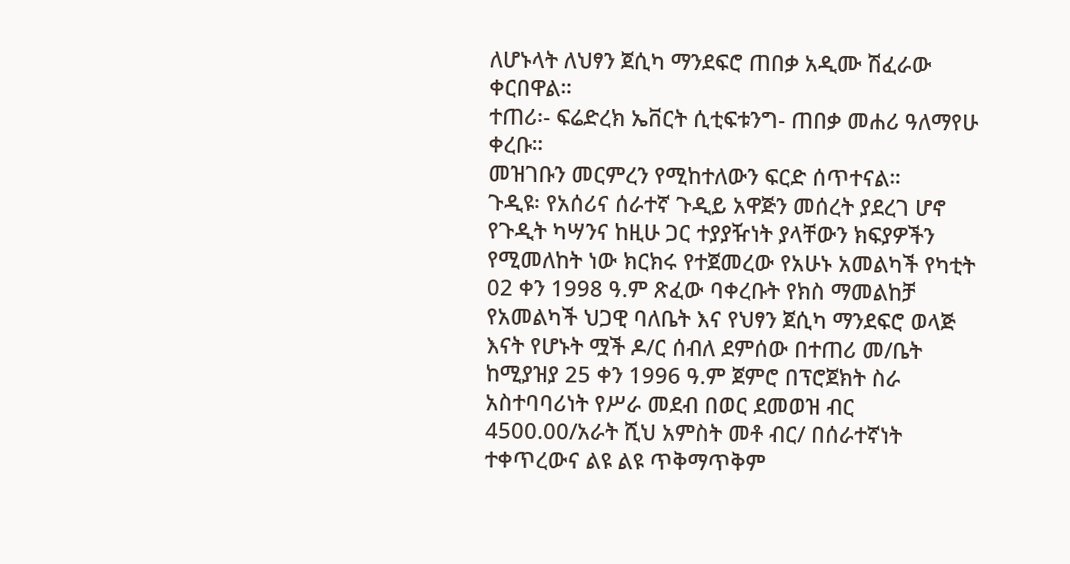ለሆኑላት ለህፃን ጀሲካ ማንደፍሮ ጠበቃ አዲሙ ሽፈራው ቀርበዋል።
ተጠሪ፡- ፍሬድረክ ኤቨርት ሲቲፍቱንግ- ጠበቃ መሐሪ ዓለማየሁ ቀረቡ።
መዝገቡን መርምረን የሚከተለውን ፍርድ ሰጥተናል።
ጉዲዩ፡ የአሰሪና ሰራተኛ ጉዲይ አዋጅን መሰረት ያደረገ ሆኖ የጉዲት ካሣንና ከዚሁ ጋር ተያያዥነት ያላቸውን ክፍያዎችን የሚመለከት ነው ክርክሩ የተጀመረው የአሁኑ አመልካች የካቲት 02 ቀን 1998 ዓ.ም ጽፈው ባቀረቡት የክስ ማመልከቻ የአመልካች ህጋዊ ባለቤት እና የህፃን ጀሲካ ማንደፍሮ ወላጅ እናት የሆኑት ሟች ዶ/ር ሰብለ ደምሰው በተጠሪ መ/ቤት ከሚያዝያ 25 ቀን 1996 ዓ.ም ጀምሮ በፕሮጀክት ስራ አስተባባሪነት የሥራ መደብ በወር ደመወዝ ብር 4500.00/አራት ሺህ አምስት መቶ ብር/ በሰራተኛነት ተቀጥረውና ልዩ ልዩ ጥቅማጥቅም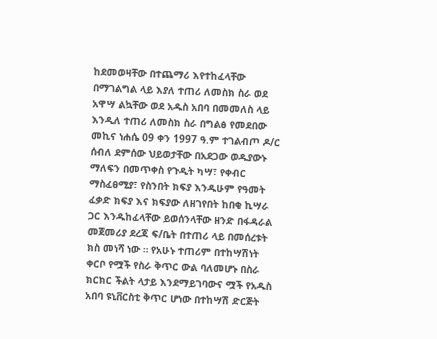ከደመወዛቸው በተጨማሪ እየተከፈላቸው በማገልግል ላይ እያለ ተጠሪ ለመስክ ስራ ወደ አዋሣ ልኳቸው ወደ አዱስ አበባ በመመለስ ላይ እንዲለ ተጠሪ ለመስክ ስራ በግልፅ የመደበው መኪና ነሐሴ 09 ቀን 1997 ዓ.ም ተገልብጦ ዶ/ር ሰብለ ደምሰው ህይወታቸው በአደጋው ወዱያውኑ ማለፍን በመጥቀስ የጉዲት ካሣ፣ የቀብር ማስፈፀሚያ፣ የስንበት ክፍያ እንዱሁም የዓመት ፈቃድ ክፍያ እና ክፍያው ለዘገየበት ከበቂ ኪሣራ ጋር እንዱከፈላቸው ይወሰንላቸው ዘንድ በፋዳራል መጀመሪያ ደረጃ ፍ/ቤት በተጠሪ ላይ በመሰረቱት ክስ መነሻ ነው ። የአሁኑ ተጠሪም በተከሣሽነት ቀርቦ የሟች የስራ ቅጥር ውል ባለመሆኑ በስራ ክርክር ችልት ላታይ እንደማይገባውና ሟች የአዱስ አበባ ዩኒቨርስቲ ቅጥር ሆነው በተከሣሽ ድርጅት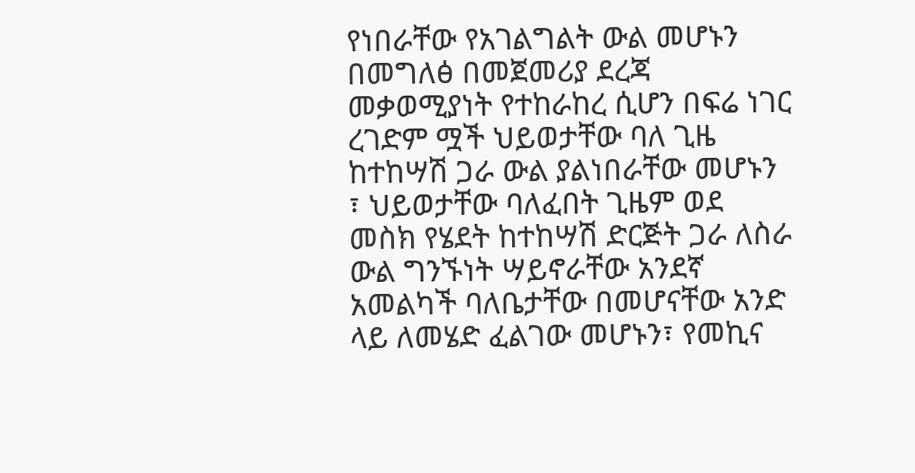የነበራቸው የአገልግልት ውል መሆኑን በመግለፅ በመጀመሪያ ደረጃ መቃወሚያነት የተከራከረ ሲሆን በፍሬ ነገር ረገድም ሟች ህይወታቸው ባለ ጊዜ ከተከሣሽ ጋራ ውል ያልነበራቸው መሆኑን ፣ ህይወታቸው ባለፈበት ጊዜም ወደ መስክ የሄደት ከተከሣሽ ድርጅት ጋራ ለስራ ውል ግንኙነት ሣይኖራቸው አንደኛ አመልካች ባለቤታቸው በመሆናቸው አንድ ላይ ለመሄድ ፈልገው መሆኑን፣ የመኪና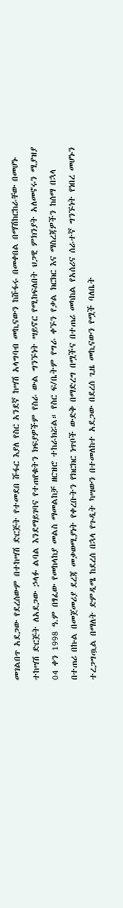መገልበጥ አደጋው የደረሰውም በተከሣሽ ድርጅት የተመደበ ሹፋር እያለ የስር አንደኛ ከሣሽ አላግባብ መኪናውን ከሹፋሩ በመቀበል በማሽከርከራቸው በመሆኑ ተከሣሽ ድርጅት ለአደጋው ኃላፉ ልባል እንደማይገባና የተጠየቁትን ክፍያዎችም የስራ ውል ግንኙነት ሣይኖር የሚከፍለበት ህጋዊ ምክንያት አለመኖሩን ሚያዝያ 04 ቀን 1998 ዓ.ም በፃፈው የመከላከያ መልስ ማመልከቻ ዘርዝሮ ተከራክሯል። የስር ፍ/ቤትም የግራ ቀኙን የቃል ክርክር እና ማስረጃዎችን ከሰማ በኋላ በተጠሪ በኩል በመጀመሪያ ደረጃ መቃወሚያነት የቀረቡትን የክርክር ነጥቦች ውድቅ በማድረግ በሟችና በተጠሪ መካከል የአሰሪና ሰራተኛ ግንኙነት የነበረ መሆኑን ተረጋግጧል በማለት ድምዲሜ ከደረሰ በኋላ የጉዲት ካሣውን በተመለከተ አደጋው በደረሰ ጊዜ መኪናውን የሟች ባለቤት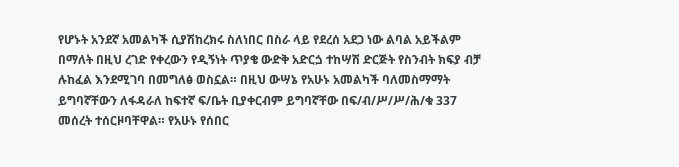የሆኑት አንደኛ አመልካች ሲያሽከረክሩ ስለነበር በስራ ላይ የደረሰ አደጋ ነው ልባል አይችልም በማለት በዚህ ረገድ የቀረውን የዲኝነት ጥያቄ ውድቅ አድርጏ ተከሣሽ ድርጅት የስንብት ክፍያ ብቻ ሉከፈል እንደሚገባ በመግለፅ ወስኗል። በዚህ ውሣኔ የአሁኑ አመልካች ባለመስማማት ይግባኛቸውን ለፋዳራለ ከፍተኛ ፍ/ቤት ቢያቀርብም ይግባኛቸው በፍ/ብ/ሥ/ሥ/ሕ/ቁ 337 መሰረት ተሰርዞባቸዋል። የአሁኑ የሰበር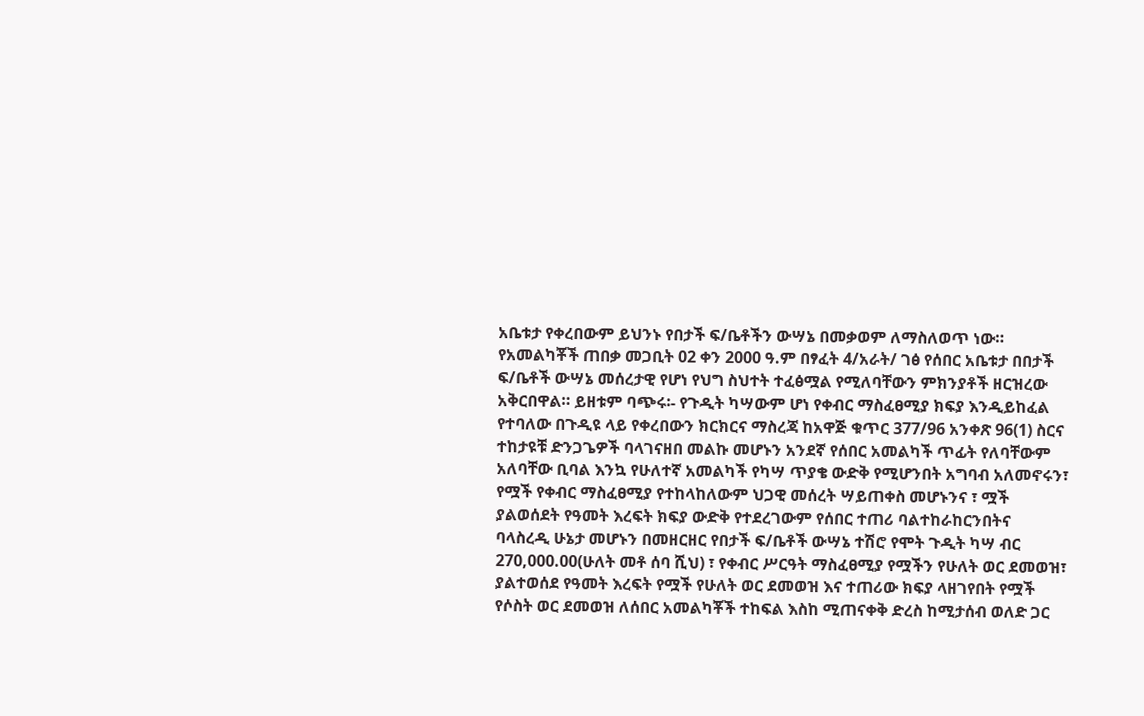አቤቱታ የቀረበውም ይህንኑ የበታች ፍ/ቤቶችን ውሣኔ በመቃወም ለማስለወጥ ነው።
የአመልካቾች ጠበቃ መጋቢት 02 ቀን 2000 ዓ.ም በፃፈት 4/አራት/ ገፅ የሰበር አቤቱታ በበታች ፍ/ቤቶች ውሣኔ መሰረታዊ የሆነ የህግ ስህተት ተፈፅሟል የሚለባቸውን ምክንያቶች ዘርዝረው አቅርበዋል። ይዘቱም ባጭሩ፡- የጉዲት ካሣውም ሆነ የቀብር ማስፈፀሚያ ክፍያ እንዲይከፈል የተባለው በጉዲዩ ላይ የቀረበውን ክርክርና ማስረጃ ከአዋጅ ቁጥር 377/96 አንቀጽ 96(1) ስርና ተከታዩቹ ድንጋጌዎች ባላገናዘበ መልኩ መሆኑን አንደኛ የሰበር አመልካች ጥፊት የለባቸውም አለባቸው ቢባል እንኳ የሁለተኛ አመልካች የካሣ ጥያቄ ውድቅ የሚሆንበት አግባብ አለመኖሩን፣ የሟች የቀብር ማስፈፀሚያ የተከላከለውም ህጋዊ መሰረት ሣይጠቀስ መሆኑንና ፣ ሟች ያልወሰደት የዓመት እረፍት ክፍያ ውድቅ የተደረገውም የሰበር ተጠሪ ባልተከራከርንበትና ባላስረዲ ሁኔታ መሆኑን በመዘርዘር የበታች ፍ/ቤቶች ውሣኔ ተሽሮ የሞት ጉዲት ካሣ ብር 270,000.00(ሁለት መቶ ሰባ ሺህ) ፣ የቀብር ሥርዓት ማስፈፀሚያ የሟችን የሁለት ወር ደመወዝ፣ ያልተወሰደ የዓመት እረፍት የሟች የሁለት ወር ደመወዝ እና ተጠሪው ክፍያ ላዘገየበት የሟች የሶስት ወር ደመወዝ ለሰበር አመልካቾች ተከፍል እስከ ሚጠናቀቅ ድረስ ከሚታሰብ ወለድ ጋር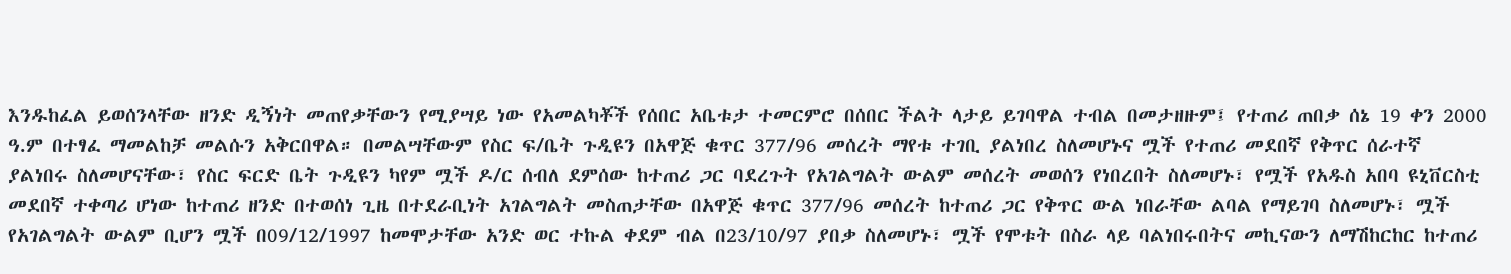እንዱከፈል ይወሰንላቸው ዘንድ ዲኝነት መጠየቃቸውን የሚያሣይ ነው የአመልካቾች የሰበር አቤቱታ ተመርምሮ በሰበር ችልት ላታይ ይገባዋል ተብል በመታዘዙም፤ የተጠሪ ጠበቃ ሰኔ 19 ቀን 2000 ዓ.ም በተፃፈ ማመልከቻ መልሱን አቅርበዋል። በመልሣቸውም የስር ፍ/ቤት ጉዲዩን በአዋጅ ቁጥር 377/96 መሰረት ማየቱ ተገቢ ያልነበረ ስለመሆኑና ሟች የተጠሪ መደበኛ የቅጥር ሰራተኛ ያልነበሩ ስለመሆናቸው፣ የስር ፍርድ ቤት ጉዲዩን ካየም ሟች ዶ/ር ሰብለ ደምሰው ከተጠሪ ጋር ባደረጉት የአገልግልት ውልም መሰረት መወሰን የነበረበት ስለመሆኑ፣ የሟች የአዱስ አበባ ዩኒቨርስቲ መደበኛ ተቀጣሪ ሆነው ከተጠሪ ዘንድ በተወሰነ ጊዜ በተደራቢነት አገልግልት መስጠታቸው በአዋጅ ቁጥር 377/96 መሰረት ከተጠሪ ጋር የቅጥር ውል ነበራቸው ልባል የማይገባ ስለመሆኑ፣ ሟች የአገልግልት ውልም ቢሆን ሟች በ09/12/1997 ከመሞታቸው አንድ ወር ተኩል ቀደም ብል በ23/10/97 ያበቃ ስለመሆኑ፣ ሟች የሞቱት በስራ ላይ ባልነበሩበትና መኪናውን ለማሽከርከር ከተጠሪ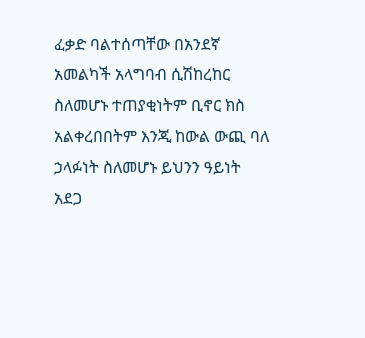ፈቃድ ባልተሰጣቸው በአንደኛ አመልካች አላግባብ ሲሽከረከር ስለመሆኑ ተጠያቂነትም ቢኖር ክስ አልቀረበበትም እንጂ ከውል ውጪ ባለ ኃላፉነት ስለመሆኑ ይህንን ዓይነት አደጋ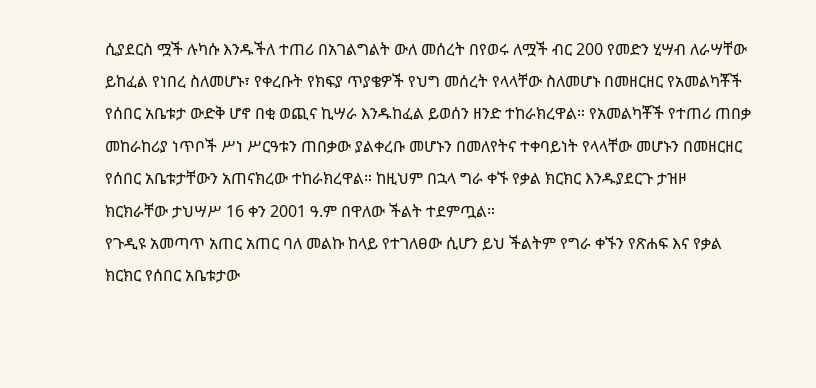ሲያደርስ ሟች ሉካሱ እንዱችለ ተጠሪ በአገልግልት ውለ መሰረት በየወሩ ለሟች ብር 200 የመድን ሂሣብ ለራሣቸው ይከፈል የነበረ ስለመሆኑ፣ የቀረቡት የክፍያ ጥያቄዎች የህግ መሰረት የላላቸው ስለመሆኑ በመዘርዘር የአመልካቾች የሰበር አቤቱታ ውድቅ ሆኖ በቂ ወጪና ኪሣራ እንዱከፈል ይወሰን ዘንድ ተከራክረዋል። የአመልካቾች የተጠሪ ጠበቃ መከራከሪያ ነጥቦች ሥነ ሥርዓቱን ጠበቃው ያልቀረቡ መሆኑን በመለየትና ተቀባይነት የላላቸው መሆኑን በመዘርዘር የሰበር አቤቱታቸውን አጠናክረው ተከራክረዋል። ከዚህም በኋላ ግራ ቀኙ የቃል ክርክር እንዱያደርጉ ታዝዞ ክርክራቸው ታህሣሥ 16 ቀን 2001 ዓ.ም በዋለው ችልት ተደምጧል።
የጉዲዩ አመጣጥ አጠር አጠር ባለ መልኩ ከላይ የተገለፀው ሲሆን ይህ ችልትም የግራ ቀኙን የጽሐፍ እና የቃል ክርክር የሰበር አቤቱታው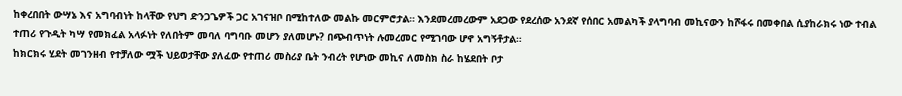ከቀረበበት ውሣኔ እና አግባብነት ከላቸው የህግ ድንጋጌዎች ጋር አገናዝቦ በሚከተለው መልኩ መርምሮታል። እንደመረመረውም አደጋው የደረሰው አንደኛ የሰበር አመልካች ያላግባብ መኪናውን ከሾፋሩ በመቀበል ሲያከራክሩ ነው ተብል ተጠሪ የጉዲት ካሣ የመክፈል አላፉነት የለበትም መባለ ባግባቡ መሆን ያለመሆኑ? በጭብጥነት ሉመረመር የሚገባው ሆኖ አግኝቶታል።
ከክርክሩ ሂደት መገንዘብ የተቻለው ሟች ህይወታቸው ያለፈው የተጠሪ መስሪያ ቤት ንብረት የሆነው መኪና ለመስክ ስራ ከሄደበት ቦታ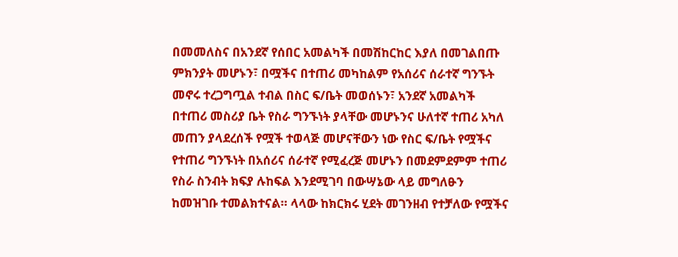በመመለስና በአንደኛ የሰበር አመልካች በመሽከርከር እያለ በመገልበጡ ምክንያት መሆኑን፣ በሟችና በተጠሪ መካከልም የአሰሪና ሰራተኛ ግንኙት መኖሩ ተረጋግጧል ተብል በስር ፍ/ቤት መወሰኑን፣ አንደኛ አመልካች በተጠሪ መስሪያ ቤት የስራ ግንኙነት ያላቸው መሆኑንና ሁለተኛ ተጠሪ አካለ መጠን ያላደረሰች የሟች ተወላጅ መሆናቸውን ነው የስር ፍ/ቤት የሟችና የተጠሪ ግንኙነት በአሰሪና ሰራተኛ የሚፈረጅ መሆኑን በመደምደምም ተጠሪ የስራ ስንብት ክፍያ ሉከፍል እንደሚገባ በውሣኔው ላይ መግለፁን ከመዝገቡ ተመልክተናል። ላላው ከክርክሩ ሂደት መገንዘብ የተቻለው የሟችና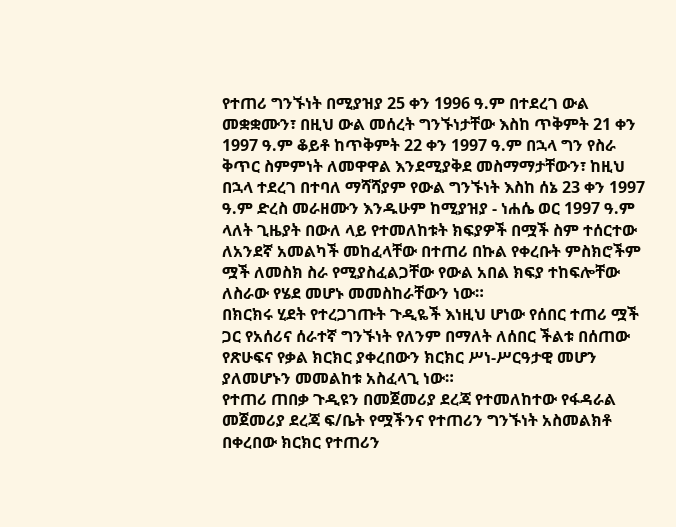የተጠሪ ግንኙነት በሚያዝያ 25 ቀን 1996 ዓ.ም በተደረገ ውል መቋቋሙን፣ በዚህ ውል መሰረት ግንኙነታቸው እስከ ጥቅምት 21 ቀን 1997 ዓ.ም ቆይቶ ከጥቅምት 22 ቀን 1997 ዓ.ም በኋላ ግን የስራ ቅጥር ስምምነት ለመዋዋል እንደሚያቅደ መስማማታቸውን፣ ከዚህ በኋላ ተደረገ በተባለ ማሻሻያም የውል ግንኙነት እስከ ሰኔ 23 ቀን 1997 ዓ.ም ድረስ መራዘሙን እንዱሁም ከሚያዝያ - ነሐሴ ወር 1997 ዓ.ም ላለት ጊዜያት በውለ ላይ የተመለከቱት ክፍያዎች በሟች ስም ተሰርተው ለአንደኛ አመልካች መከፈላቸው በተጠሪ በኩል የቀረቡት ምስክሮችም ሟች ለመስክ ስራ የሚያስፈልጋቸው የውል አበል ክፍያ ተከፍሎቸው ለስራው የሄደ መሆኑ መመስከራቸውን ነው።
በክርክሩ ሂደት የተረጋገጡት ጉዲዬች እነዚህ ሆነው የሰበር ተጠሪ ሟች ጋር የአሰሪና ሰራተኛ ግንኙነት የለንም በማለት ለሰበር ችልቱ በሰጠው የጽሁፍና የቃል ክርክር ያቀረበውን ክርክር ሥነ-ሥርዓታዊ መሆን ያለመሆኑን መመልከቱ አስፈላጊ ነው።
የተጠሪ ጠበቃ ጉዲዩን በመጀመሪያ ደረጃ የተመለከተው የፋዳራል መጀመሪያ ደረጃ ፍ/ቤት የሟችንና የተጠሪን ግንኙነት አስመልክቶ በቀረበው ክርክር የተጠሪን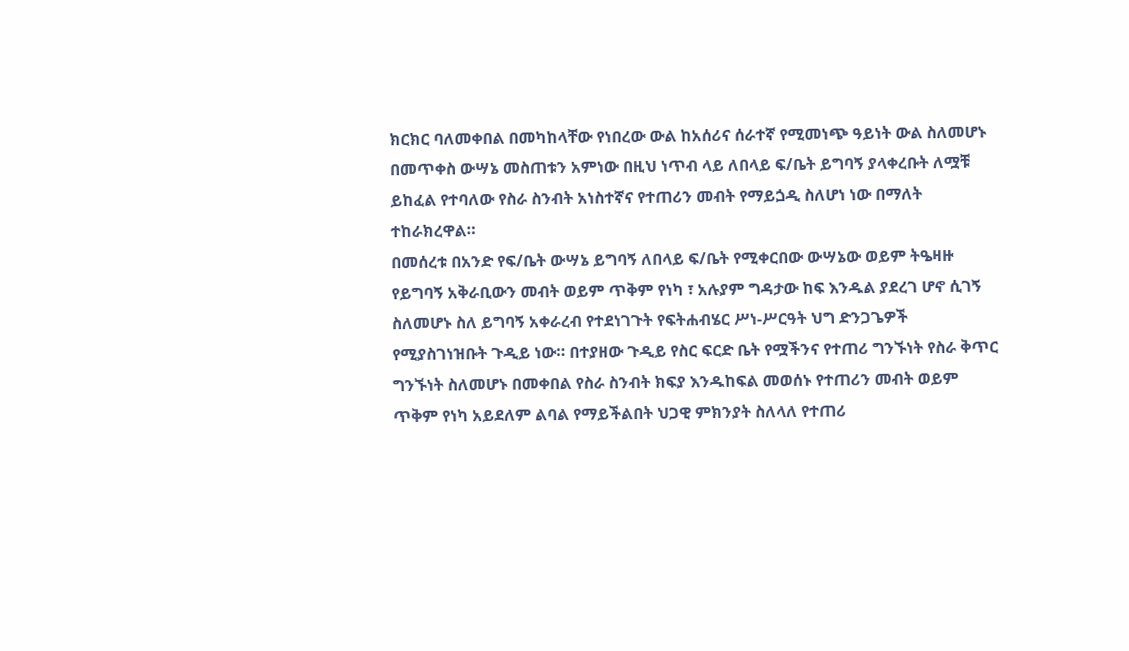ክርክር ባለመቀበል በመካከላቸው የነበረው ውል ከአሰሪና ሰራተኛ የሚመነጭ ዓይነት ውል ስለመሆኑ በመጥቀስ ውሣኔ መስጠቱን አምነው በዚህ ነጥብ ላይ ለበላይ ፍ/ቤት ይግባኝ ያላቀረቡት ለሟቹ ይከፈል የተባለው የስራ ስንብት አነስተኛና የተጠሪን መብት የማይጏዲ ስለሆነ ነው በማለት ተከራክረዋል።
በመሰረቱ በአንድ የፍ/ቤት ውሣኔ ይግባኝ ለበላይ ፍ/ቤት የሚቀርበው ውሣኔው ወይም ትዔዛዙ የይግባኝ አቅራቢውን መብት ወይም ጥቅም የነካ ፣ አሉያም ግዳታው ከፍ እንዱል ያደረገ ሆኖ ሲገኝ ስለመሆኑ ስለ ይግባኝ አቀራረብ የተደነገጉት የፍትሐብሄር ሥነ-ሥርዓት ህግ ድንጋጌዎች የሚያስገነዝቡት ጉዲይ ነው። በተያዘው ጉዲይ የስር ፍርድ ቤት የሟችንና የተጠሪ ግንኙነት የስራ ቅጥር ግንኙነት ስለመሆኑ በመቀበል የስራ ስንብት ክፍያ እንዱከፍል መወሰኑ የተጠሪን መብት ወይም ጥቅም የነካ አይደለም ልባል የማይችልበት ህጋዊ ምክንያት ስለላለ የተጠሪ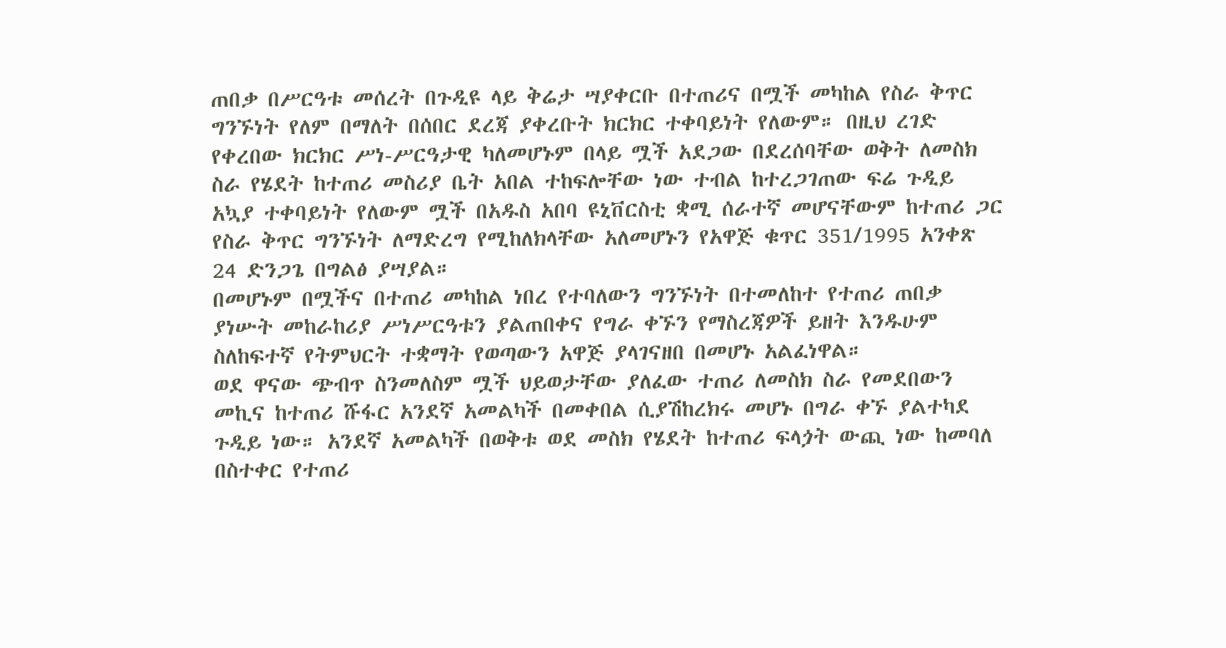ጠበቃ በሥርዓቱ መሰረት በጉዲዩ ላይ ቅሬታ ሣያቀርቡ በተጠሪና በሟች መካከል የስራ ቅጥር ግንኙነት የለም በማለት በሰበር ደረጃ ያቀረቡት ክርክር ተቀባይነት የለውም። በዚህ ረገድ የቀረበው ክርክር ሥነ-ሥርዓታዊ ካለመሆኑም በላይ ሟች አደጋው በደረሰባቸው ወቅት ለመስክ ስራ የሄደት ከተጠሪ መስሪያ ቤት አበል ተከፍሎቸው ነው ተብል ከተረጋገጠው ፍሬ ጉዲይ አኳያ ተቀባይነት የለውም ሟች በአዱስ አበባ ዩኒቨርስቲ ቋሚ ሰራተኛ መሆናቸውም ከተጠሪ ጋር የስራ ቅጥር ግንኙነት ለማድረግ የሚከለክላቸው አለመሆኑን የአዋጅ ቁጥር 351/1995 አንቀጽ 24 ድንጋጌ በግልፅ ያሣያል።
በመሆኑም በሟችና በተጠሪ መካከል ነበረ የተባለውን ግንኙነት በተመለከተ የተጠሪ ጠበቃ ያነሡት መከራከሪያ ሥነሥርዓቱን ያልጠበቀና የግራ ቀኙን የማስረጃዎች ይዘት እንዱሁም ስለከፍተኛ የትምህርት ተቋማት የወጣውን አዋጅ ያላገናዘበ በመሆኑ አልፈነዋል።
ወደ ዋናው ጭብጥ ስንመለስም ሟች ህይወታቸው ያለፈው ተጠሪ ለመስክ ስራ የመደበውን መኪና ከተጠሪ ሹፋር አንደኛ አመልካች በመቀበል ሲያሽከረክሩ መሆኑ በግራ ቀኙ ያልተካደ ጉዲይ ነው። አንደኛ አመልካች በወቅቱ ወደ መስክ የሄደት ከተጠሪ ፍላጏት ውጪ ነው ከመባለ በስተቀር የተጠሪ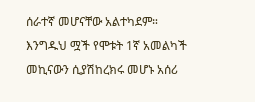ሰራተኛ መሆናቸው አልተካደም።
እንግዱህ ሟች የሞቱት 1ኛ አመልካች መኪናውን ሲያሽከረክሩ መሆኑ አሰሪ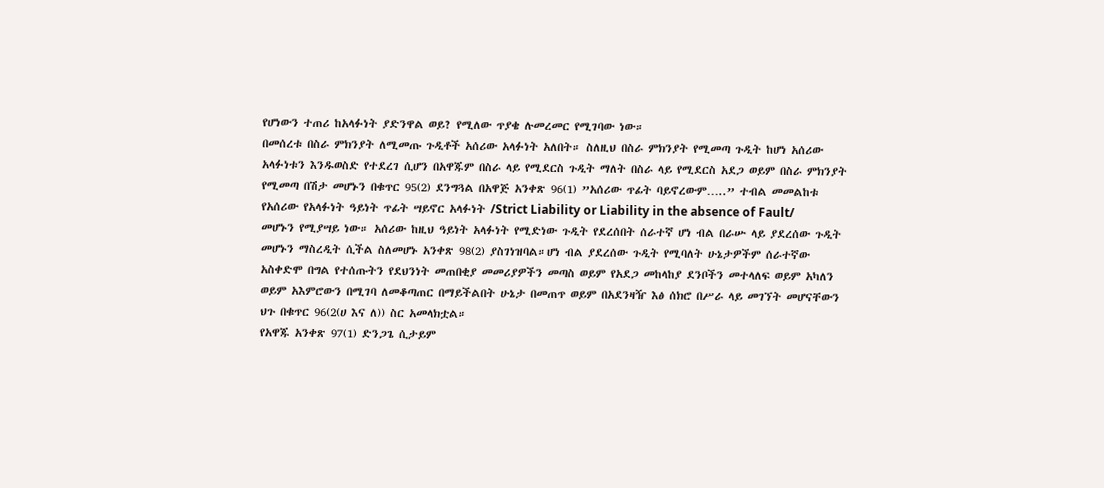የሆነውን ተጠሪ ከአላፉነት ያድንዋል ወይ? የሚለው ጥያቄ ሉመረመር የሚገባው ነው።
በመሰረቱ በስራ ምክንያት ለሚመጡ ጉዲቶች አሰሪው አላፉነት አለበት። ስለዚህ በስራ ምክንያት የሚመጣ ጉዲት ከሆነ አሰሪው አላፉነቱን እንዱወስድ የተደረገ ሲሆን በአዋጁም በስራ ላይ የሚደርስ ጉዲት ማለት በስራ ላይ የሚደርስ አደጋ ወይም በስራ ምክንያት የሚመጣ በሽታ መሆኑን በቁጥር 95(2) ደንግጓል በአዋጅ አንቀጽ 96(1) ”አሰሪው ጥፊት ባይኖረውም…..” ተብል መመልከቱ የአሰሪው የአላፉነት ዓይነት ጥፊት ሣይኖር አላፉነት /Strict Liability or Liability in the absence of Fault/ መሆኑን የሚያሣይ ነው። አሰሪው ከዚህ ዓይነት አላፉነት የሚድነው ጉዲት የደረሰበት ሰራተኛ ሆነ ብል በራሡ ላይ ያደረሰው ጉዲት መሆኑን ማስረዲት ሲችል ስለመሆኑ አንቀጽ 98(2) ያስገነዝባል።ሆነ ብል ያደረሰው ጉዲት የሚባለት ሁኔታዎችም ሰራተኛው አስቀድሞ በግል የተሰጡትን የደህንነት መጠበቂያ መመሪያዎችን መጣስ ወይም የአደጋ መከላከያ ደንቦችን መተላለፍ ወይም አካለን ወይም አእምሮውን በሚገባ ለመቆጣጠር በማይችልበት ሁኔታ በመጠጥ ወይም በአደንዛዥ እፅ ሰክሮ በሥራ ላይ መገኘት መሆናቸውን ህጉ በቁጥር 96(2(ሀ እና ለ)) ስር አመላክቷል።
የአዋጁ አንቀጽ 97(1) ድንጋጌ ሲታይም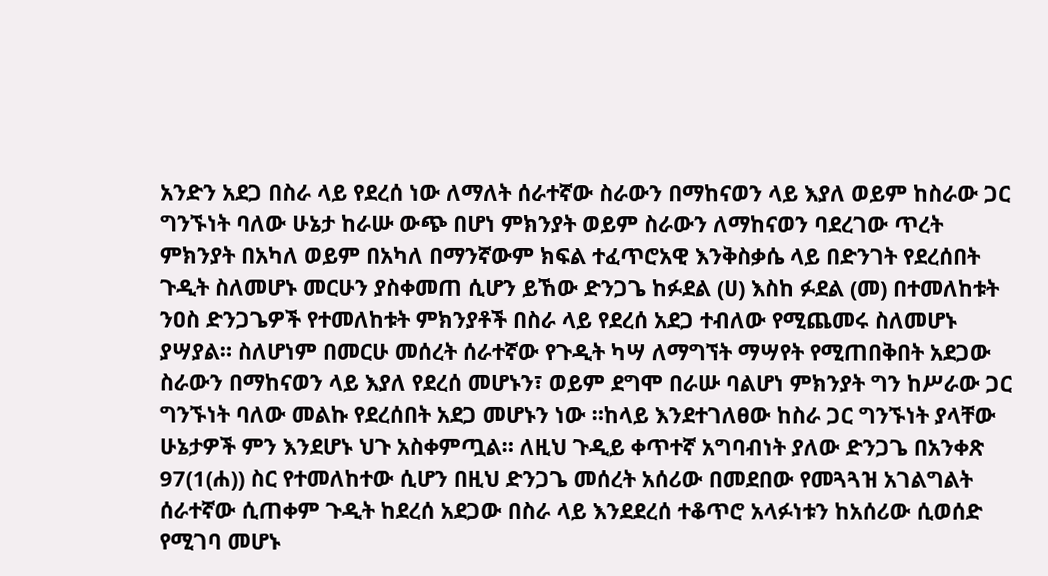አንድን አደጋ በስራ ላይ የደረሰ ነው ለማለት ሰራተኛው ስራውን በማከናወን ላይ እያለ ወይም ከስራው ጋር ግንኙነት ባለው ሁኔታ ከራሡ ውጭ በሆነ ምክንያት ወይም ስራውን ለማከናወን ባደረገው ጥረት ምክንያት በአካለ ወይም በአካለ በማንኛውም ክፍል ተፈጥሮአዊ እንቅስቃሴ ላይ በድንገት የደረሰበት ጉዲት ስለመሆኑ መርሁን ያስቀመጠ ሲሆን ይኸው ድንጋጌ ከፉደል (ሀ) እስከ ፉደል (መ) በተመለከቱት ንዐስ ድንጋጌዎች የተመለከቱት ምክንያቶች በስራ ላይ የደረሰ አደጋ ተብለው የሚጨመሩ ስለመሆኑ ያሣያል። ስለሆነም በመርሁ መሰረት ሰራተኛው የጉዲት ካሣ ለማግኘት ማሣየት የሚጠበቅበት አደጋው ስራውን በማከናወን ላይ እያለ የደረሰ መሆኑን፣ ወይም ደግሞ በራሡ ባልሆነ ምክንያት ግን ከሥራው ጋር ግንኙነት ባለው መልኩ የደረሰበት አደጋ መሆኑን ነው ።ከላይ እንደተገለፀው ከስራ ጋር ግንኙነት ያላቸው ሁኔታዎች ምን እንደሆኑ ህጉ አስቀምጧል። ለዚህ ጉዲይ ቀጥተኛ አግባብነት ያለው ድንጋጌ በአንቀጽ 97(1(ሐ)) ስር የተመለከተው ሲሆን በዚህ ድንጋጌ መሰረት አሰሪው በመደበው የመጓጓዝ አገልግልት ሰራተኛው ሲጠቀም ጉዲት ከደረሰ አደጋው በስራ ላይ እንደደረሰ ተቆጥሮ አላፉነቱን ከአሰሪው ሲወሰድ የሚገባ መሆኑ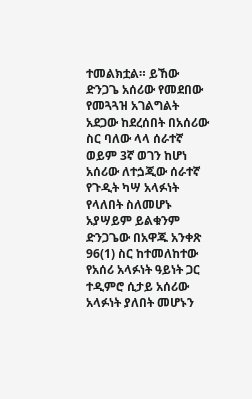ተመልክቷል። ይኸው ድንጋጌ አሰሪው የመደበው የመጓጓዝ አገልግልት አደጋው ከደረሰበት በአሰሪው ስር ባለው ላላ ሰራተኛ ወይም 3ኛ ወገን ከሆነ አሰሪው ለተጏጂው ሰራተኛ የጉዲት ካሣ አላፉነት የላለበት ስለመሆኑ አያሣይም ይልቁንም ድንጋጌው በአዋጁ አንቀጽ 96(1) ስር ከተመለከተው የአሰሪ አላፉነት ዓይነት ጋር ተዲምሮ ሲታይ አሰሪው አላፉነት ያለበት መሆኑን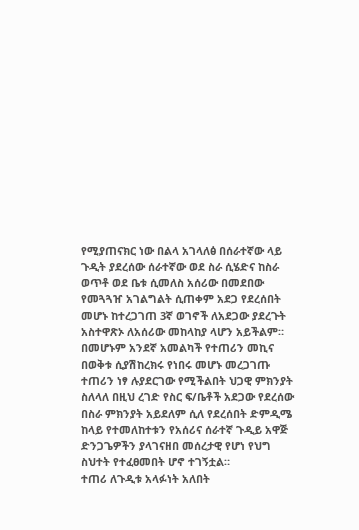የሚያጠናክር ነው በልላ አገላለፅ በሰራተኛው ላይ ጉዲት ያደረሰው ሰራተኛው ወደ ስራ ሲሄድና ከስራ ወጥቶ ወደ ቤቱ ሲመለስ አሰሪው በመደበው የመጓጓዠ አገልግልት ሲጠቀም አደጋ የደረሰበት መሆኑ ከተረጋገጠ 3ኛ ወገኖች ለአደጋው ያደረጉት አስተዋጽኦ ለአሰሪው መከላከያ ላሆን አይችልም። በመሆኑም አንደኛ አመልካች የተጠሪን መኪና በወቅቱ ሲያሽከረክሩ የነበሩ መሆኑ መረጋገጡ ተጠሪን ነፃ ሉያደርገው የሚችልበት ህጋዊ ምክንያት ስለላለ በዚህ ረገድ የስር ፍ/ቤቶች አደጋው የደረሰው በስራ ምክንያት አይደለም ሲለ የደረሰበት ድምዲሜ ከላይ የተመለከተቱን የአሰሪና ሰራተኛ ጉዲይ አዋጅ ድንጋጌዎችን ያላገናዘበ መሰረታዊ የሆነ የህግ ስህተት የተፈፀመበት ሆኖ ተገኝቷል።
ተጠሪ ለጉዲቱ አላፉነት አለበት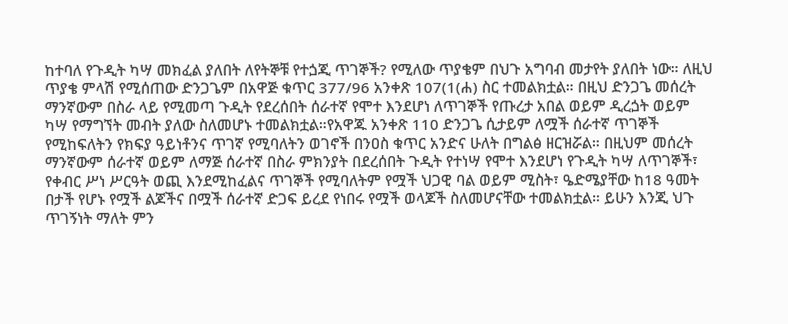ከተባለ የጉዲት ካሣ መክፈል ያለበት ለየትኞቹ የተጏጂ ጥገኞች? የሚለው ጥያቄም በህጉ አግባብ መታየት ያለበት ነው። ለዚህ ጥያቄ ምላሽ የሚሰጠው ድንጋጌም በአዋጅ ቁጥር 377/96 አንቀጽ 107(1(ሐ) ስር ተመልክቷል። በዚህ ድንጋጌ መሰረት ማንኛውም በስራ ላይ የሚመጣ ጉዲት የደረሰበት ሰራተኛ የሞተ እንደሆነ ለጥገኞች የጡረታ አበል ወይም ዲረጏት ወይም ካሣ የማግኘት መብት ያለው ስለመሆኑ ተመልክቷል።የአዋጁ አንቀጽ 110 ድንጋጌ ሲታይም ለሟች ሰራተኛ ጥገኞች የሚከፍለትን የክፍያ ዓይነቶንና ጥገኛ የሚባለትን ወገኖች በንዐስ ቁጥር አንድና ሁለት በግልፅ ዘርዝሯል። በዚህም መሰረት ማንኛውም ሰራተኛ ወይም ለማጅ ሰራተኛ በስራ ምክንያት በደረሰበት ጉዲት የተነሣ የሞተ እንደሆነ የጉዲት ካሣ ለጥገኞች፣ የቀብር ሥነ ሥርዓት ወጪ እንደሚከፈልና ጥገኞች የሚባለትም የሟች ህጋዊ ባል ወይም ሚስት፣ ዔድሜያቸው ከ18 ዓመት በታች የሆኑ የሟች ልጆችና በሟች ሰራተኛ ድጋፍ ይረደ የነበሩ የሟች ወላጆች ስለመሆናቸው ተመልክቷል። ይሁን እንጂ ህጉ ጥገኝነት ማለት ምን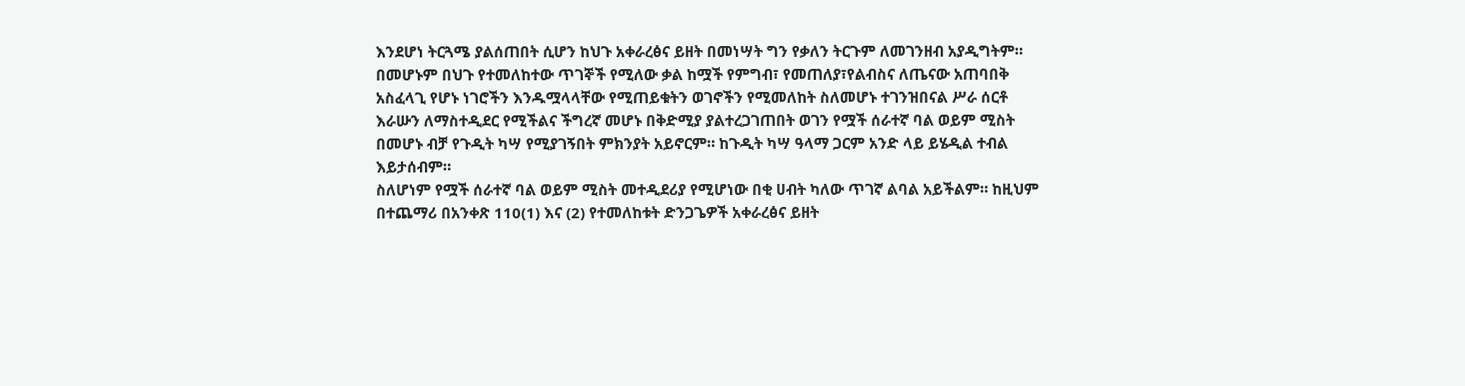እንደሆነ ትርጓሜ ያልሰጠበት ሲሆን ከህጉ አቀራረፅና ይዘት በመነሣት ግን የቃለን ትርጉም ለመገንዘብ አያዲግትም።
በመሆኑም በህጉ የተመለከተው ጥገኞች የሚለው ቃል ከሟች የምግብ፣ የመጠለያ፣የልብስና ለጤናው አጠባበቅ አስፈላጊ የሆኑ ነገሮችን እንዱሟላላቸው የሚጠይቁትን ወገኖችን የሚመለከት ስለመሆኑ ተገንዝበናል ሥራ ሰርቶ እራሡን ለማስተዲደር የሚችልና ችግረኛ መሆኑ በቅድሚያ ያልተረጋገጠበት ወገን የሟች ሰራተኛ ባል ወይም ሚስት በመሆኑ ብቻ የጉዲት ካሣ የሚያገኝበት ምክንያት አይኖርም። ከጉዲት ካሣ ዓላማ ጋርም አንድ ላይ ይሄዲል ተብል እይታሰብም።
ስለሆነም የሟች ሰራተኛ ባል ወይም ሚስት መተዲደሪያ የሚሆነው በቂ ሀብት ካለው ጥገኛ ልባል አይችልም። ከዚህም በተጨማሪ በአንቀጽ 110(1) እና (2) የተመለከቱት ድንጋጌዎች አቀራረፅና ይዘት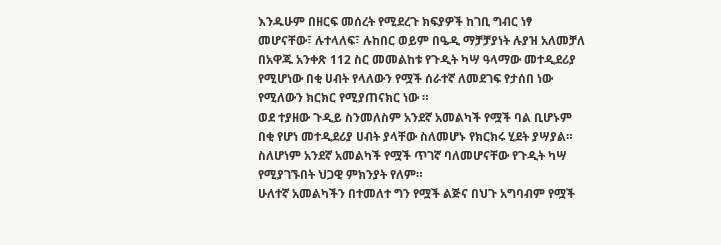እንዱሁም በዘርፍ መሰረት የሚደረጉ ክፍያዎች ከገቢ ግብር ነፃ መሆናቸው፣ ሉተላለፍ፣ ሉከበር ወይም በዔዲ ማቻቻያነት ሉያዝ አለመቻለ በአዋጁ አንቀጽ 112 ስር መመልከቱ የጉዲት ካሣ ዓላማው መተዲደሪያ የሚሆነው በቂ ሀብት የላለውን የሟች ሰራተኛ ለመደገፍ የታሰበ ነው የሚለውን ክርክር የሚያጠናክር ነው ።
ወደ ተያዘው ጉዲይ ስንመለስም አንደኛ አመልካች የሟች ባል ቢሆኑም በቂ የሆነ መተዲደሪያ ሀብት ያላቸው ስለመሆኑ የክርክሩ ሂደት ያሣያል። ስለሆነም አንደኛ አመልካች የሟች ጥገኛ ባለመሆናቸው የጉዲት ካሣ የሚያገኙበት ህጋዊ ምክንያት የለም።
ሁለተኛ አመልካችን በተመለተ ግን የሟች ልጅና በህጉ አግባብም የሟች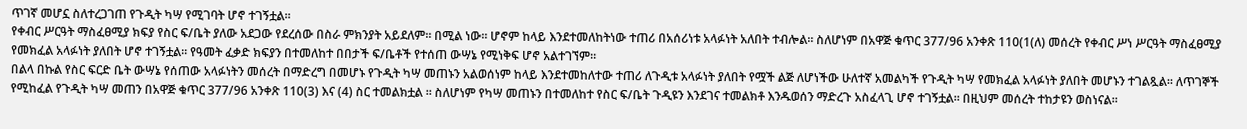ጥገኛ መሆኗ ስለተረጋገጠ የጉዲት ካሣ የሚገባት ሆኖ ተገኝቷል።
የቀብር ሥርዓት ማስፈፀሚያ ክፍያ የስር ፍ/ቤት ያለው አደጋው የደረሰው በስራ ምክንያት አይደለም። በሚል ነው። ሆኖም ከላይ እንደተመለከትነው ተጠሪ በአሰሪነቱ አላፉነት አለበት ተብሎል። ስለሆነም በአዋጅ ቁጥር 377/96 አንቀጽ 110(1(ለ) መሰረት የቀብር ሥነ ሥርዓት ማስፈፀሚያ የመክፈል አላፉነት ያለበት ሆኖ ተገኝቷል። የዓመት ፈቃድ ክፍያን በተመለከተ በበታች ፍ/ቤቶች የተሰጠ ውሣኔ የሚነቅፍ ሆኖ አልተገኘም።
በልላ በኩል የስር ፍርድ ቤት ውሣኔ የሰጠው አላፉነትን መሰረት በማድረግ በመሆኑ የጉዲት ካሣ መጠኑን አልወሰነም ከላይ እንደተመከለተው ተጠሪ ለጉዲቱ አላፉነት ያለበት የሟች ልጅ ለሆነችው ሁለተኛ አመልካች የጉዲት ካሣ የመክፈል አላፉነት ያለበት መሆኑን ተገልጿል። ለጥገኞች የሚከፈል የጉዲት ካሣ መጠን በአዋጅ ቁጥር 377/96 አንቀጽ 110(3) እና (4) ስር ተመልክቷል ። ስለሆነም የካሣ መጠኑን በተመለከተ የስር ፍ/ቤት ጉዲዩን እንደገና ተመልክቶ እንዱወሰን ማድረጉ አስፈላጊ ሆኖ ተገኝቷል። በዚህም መሰረት ተከታዩን ወስነናል።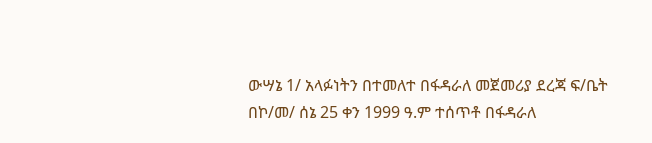ውሣኔ 1/ አላፉነትን በተመለተ በፋዳራለ መጀመሪያ ደረጃ ፍ/ቤት በኮ/መ/ ሰኔ 25 ቀን 1999 ዓ.ም ተሰጥቶ በፋዳራለ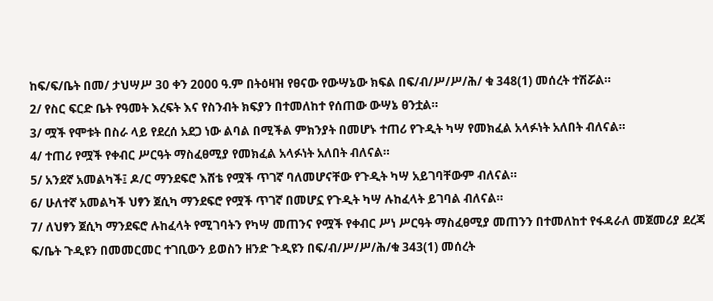ከፍ/ፍ/ቤት በመ/ ታህሣሥ 30 ቀን 2000 ዓ.ም በትዕዛዝ የፀናው የውሣኔው ክፍል በፍ/ብ/ሥ/ሥ/ሕ/ ቁ 348(1) መሰረት ተሽሯል።
2/ የስር ፍርድ ቤት የዓመት እረፍት እና የስንብት ክፍያን በተመለከተ የሰጠው ውሣኔ ፀንቷል።
3/ ሟች የሞቱት በስራ ላይ የደረሰ አደጋ ነው ልባል በሚችል ምክንያት በመሆኑ ተጠሪ የጉዲት ካሣ የመክፈል አላፉነት አለበት ብለናል።
4/ ተጠሪ የሟች የቀብር ሥርዓት ማስፈፀሚያ የመክፈል አላፉነት አለበት ብለናል።
5/ አንደኛ አመልካች፤ ዶ/ር ማንደፍሮ እሸቴ የሟች ጥገኛ ባለመሆናቸው የጉዲት ካሣ አይገባቸውም ብለናል።
6/ ሁለተኛ አመልካች ህፃን ጀሲካ ማንደፍሮ የሟች ጥገኛ በመሆኗ የጉዲት ካሣ ሉከፈላት ይገባል ብለናል።
7/ ለህፃን ጀሲካ ማንደፍሮ ሉከፈላት የሚገባትን የካሣ መጠንና የሟች የቀብር ሥነ ሥርዓት ማስፈፀሚያ መጠንን በተመለከተ የፋዳራለ መጀመሪያ ደረጃ ፍ/ቤት ጉዲዩን በመመርመር ተገቢውን ይወስን ዘንድ ጉዲዩን በፍ/ብ/ሥ/ሥ/ሕ/ቁ 343(1) መሰረት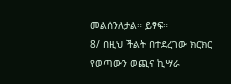መልሰንለታል። ይፃፍ።
8/ በዚህ ችልት በተደረገው ክርክር የወጣውን ወጪና ኪሣራ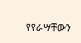የየራሣቸውን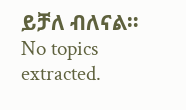ይቻለ ብለናል።
No topics extracted.